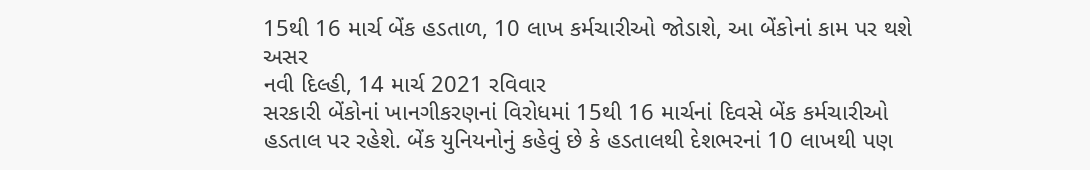15થી 16 માર્ચ બેંક હડતાળ, 10 લાખ કર્મચારીઓ જોડાશે, આ બેંકોનાં કામ પર થશે અસર
નવી દિલ્હી, 14 માર્ચ 2021 રવિવાર
સરકારી બેંકોનાં ખાનગીકરણનાં વિરોધમાં 15થી 16 માર્ચનાં દિવસે બેંક કર્મચારીઓ હડતાલ પર રહેશે. બેંક યુનિયનોનું કહેવું છે કે હડતાલથી દેશભરનાં 10 લાખથી પણ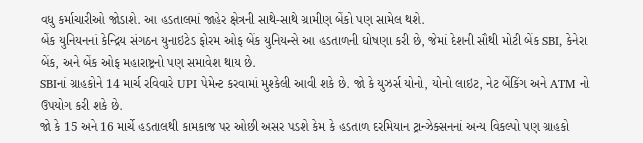વધુ કર્માચારીઓ જોડાશે. આ હડતાલમાં જાહેર ક્ષેત્રની સાથે-સાથે ગ્રામીણ બેંકો પણ સામેલ થશે.
બેંક યુનિયનનાં કેન્દ્રિય સંગઠન યુનાઇટેડ ફોરમ ઓફ બેંક યુનિયન્સે આ હડતાળની ઘોષણા કરી છે, જેમાં દેશની સૌથી મોટી બેંક SBI, કેનેરા બેંક, અને બેંક ઓફ મહારાષ્ટ્રનો પણ સમાવેશ થાય છે.
SBIનાં ગ્રાહકોને 14 માર્ચ રવિવારે UPI પેમેન્ટ કરવામાં મુશ્કેલી આવી શકે છે. જો કે યુઝર્સ યોનો, યોનો લાઇટ, નેટ બેંકિંગ અને ATM નો ઉપયોગ કરી શકે છે.
જો કે 15 અને 16 માર્ચે હડતાલથી કામકાજ પર ઓછી અસર પડશે કેમ કે હડતાળ દરમિયાન ટ્રાન્ઝેક્સનનાં અન્ય વિકલ્પો પણ ગ્રાહકો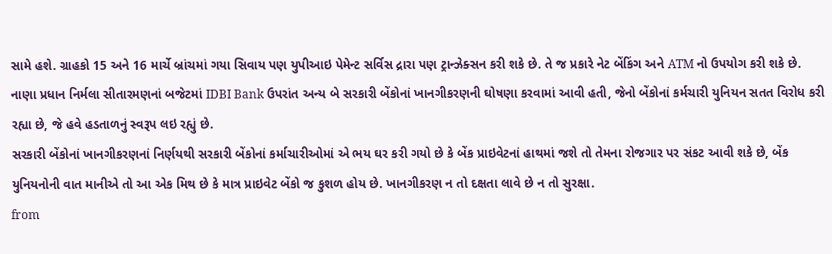સામે હશે. ગ્રાહકો 15 અને 16 માર્ચે બ્રાંચમાં ગયા સિવાય પણ યુપીઆઇ પેમેન્ટ સર્વિસ દ્રારા પણ ટ્રાન્ઝેક્સન કરી શકે છે. તે જ પ્રકારે નેટ બેંકિંગ અને ATM નો ઉપયોગ કરી શકે છે.
નાણા પ્રધાન નિર્મલા સીતારમણનાં બજેટમાં IDBI Bank ઉપરાંત અન્ય બે સરકારી બેંકોનાં ખાનગીકરણની ઘોષણા કરવામાં આવી હતી, જેનો બેંકોનાં કર્મચારી યુનિયન સતત વિરોધ કરી રહ્યા છે, જે હવે હડતાળનું સ્વરૂપ લઇ રહ્યું છે.
સરકારી બેંકોનાં ખાનગીકરણનાં નિર્ણયથી સરકારી બેંકોનાં કર્માચારીઓમાં એ ભય ઘર કરી ગયો છે કે બેંક પ્રાઇવેટનાં હાથમાં જશે તો તેમના રોજગાર પર સંકટ આવી શકે છે, બેંક યુનિયનોની વાત માનીએ તો આ એક મિથ છે કે માત્ર પ્રાઇવેટ બેંકો જ કુશળ હોય છે. ખાનગીકરણ ન તો દક્ષતા લાવે છે ન તો સુરક્ષા.
from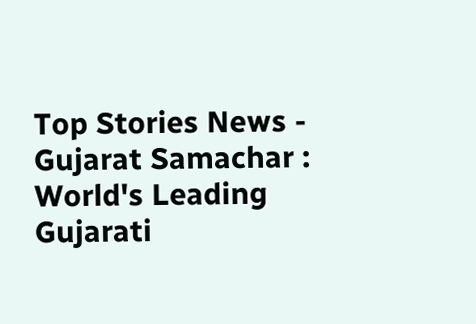Top Stories News - Gujarat Samachar : World's Leading Gujarati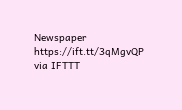Newspaper https://ift.tt/3qMgvQP
via IFTTT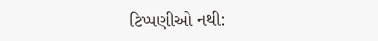ટિપ્પણીઓ નથી: